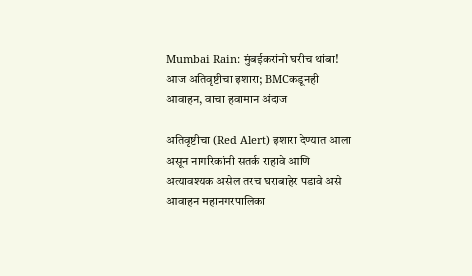Mumbai Rain: मुंबईकरांनो घरीच थांबा! आज अतिवृष्टीचा इशारा; BMCकडूनही आवाहन, वाचा हवामान अंदाज

अतिवृष्टीचा (Red Alert) इशारा देण्यात आला असून नागरिकांनी सतर्क राहावे आणि अत्यावश्यक असेल तरच घराबाहेर पडावे असे आवाहन महानगरपालिका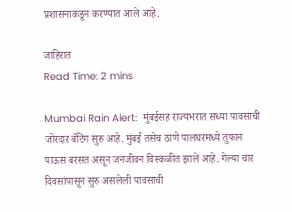प्रशासनाकडून करण्यात आले आहे.

जाहिरात
Read Time: 2 mins

Mumbai Rain Alert:  मुंबईसह राज्यभरात सध्या पावसाची जोरदार बॅटिंग सुरु आहे. मुंबई तसेच ठाणे पालघरमध्ये तुफान पाऊस बरसत असून जनजीवन विस्कळीत झाले आहे. गेल्या चार दिवसांपासून सुरु असलेली पावसाची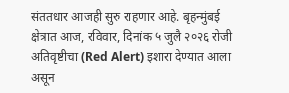संततधार आजही सुरु राहणार आहे. बृहन्मुंबई क्षेत्रात आज, रविवार, दिनांक ५ जुलै २०२६ रोजी अतिवृष्टीचा (Red Alert) इशारा देण्यात आला असून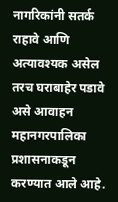नागरिकांनी सतर्क राहावे आणि अत्यावश्यक असेल तरच घराबाहेर पडावे असे आवाहन महानगरपालिका प्रशासनाकडून करण्यात आले आहे.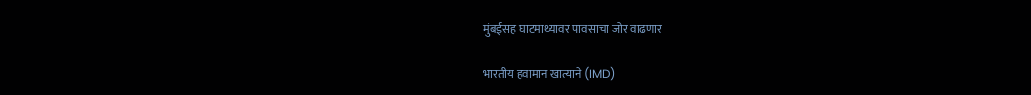मुंबईसह घाटमाथ्यावर पावसाचा जोर वाढणार

भारतीय हवामान खात्याने (IMD)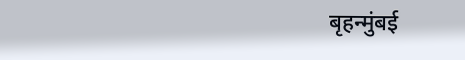बृहन्मुंबई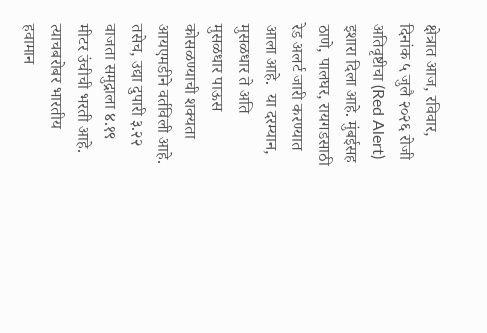क्षेत्रात आज, रविवार, दिनांक ५ जुलै २०२६ रोजी अतिवृष्टीचा (Red Alert) इशारा दिला आहे. मुंबईसह ठाणे, पालघर, रायगडसाठी रेड अलर्ट जारी करण्यात आला आहे.  या दरम्यान, मुसळधार ते अति मुसळधार पाऊस कोसळण्याची शक्यता आयएमडीने वर्तविली आहे. तसेच, उद्या दुपारी ३.२२ वाजता समुद्राला ४.१९ मीटर उंचीची भरती आहे. त्याचबरोबर भारतीय हवामान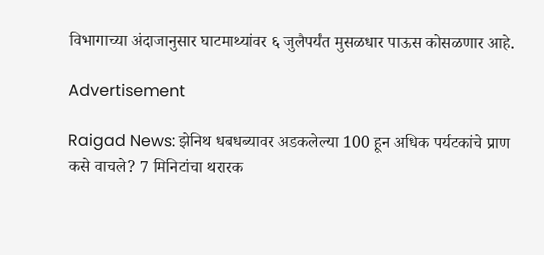विभागाच्या अंदाजानुसार घाटमाथ्यांवर ६ जुलैपर्यंत मुसळधार पाऊस कोसळणार आहे.

Advertisement

Raigad News: झेनिथ धबधब्यावर अडकलेल्या 100 हून अधिक पर्यटकांचे प्राण कसे वाचले? 7 मिनिटांचा थरारक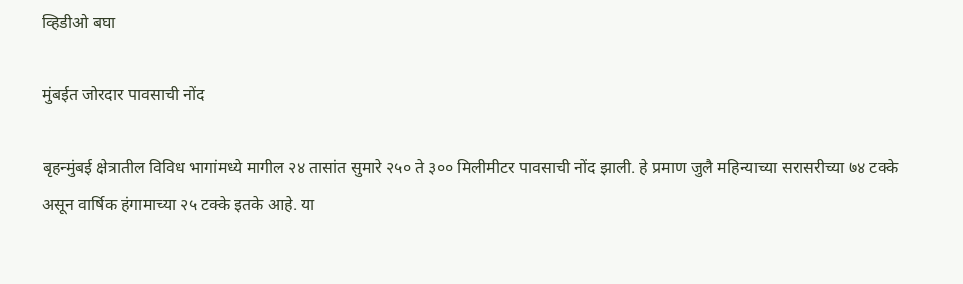व्हिडीओ बघा

मुंबईत जोरदार पावसाची नोंद

बृहन्मुंबई क्षेत्रातील विविध भागांमध्‍ये मागील २४ तासांत सुमारे २५० ते ३०० मिलीमीटर पावसाची नोंद झाली. हे प्रमाण जुलै महिन्याच्या सरासरीच्या ७४ टक्के असून वार्षिक हंगामाच्या २५ टक्के इतके आहे. या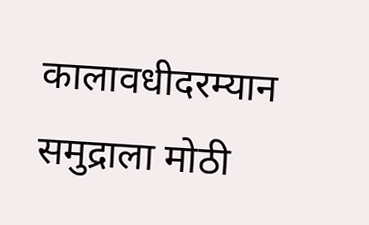कालावधीदरम्यान समुद्राला मोठी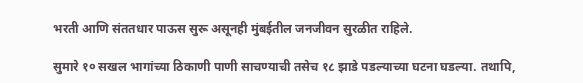भरती आणि संततधार पाऊस सुरू असूनही मुंबईतील जनजीवन सुरळीत राहिले.

सुमारे १० सखल भागांच्या ठिकाणी पाणी साचण्याची तसेच १८ झाडे पडल्याच्या घटना घडल्या. तथापि,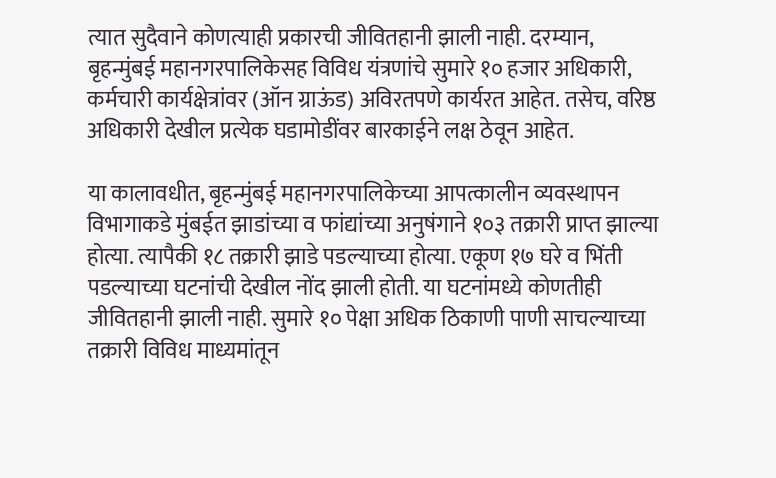त्यात सुदैवाने कोणत्याही प्रकारची जीवितहानी झाली नाही. दरम्यान, बृहन्मुंबई महानगरपालिकेसह विविध यंत्रणांचे सुमारे १० हजार अधिकारी, कर्मचारी कार्यक्षेत्रांवर (ऑन ग्राऊंड) अविरतपणे कार्यरत आहेत. तसेच, वरिष्ठ अधिकारी देखील प्रत्येक घडामोडींवर बारकाईने लक्ष ठेवून आहेत.

या कालावधीत, बृहन्मुंबई महानगरपालिकेच्या आपत्कालीन व्यवस्थापन विभागाकडे मुंबईत झाडांच्या व फांद्यांच्या अनुषंगाने १०३ तक्रारी प्राप्त झाल्या होत्या. त्यापैकी १८ तक्रारी झाडे पडल्याच्या होत्या. एकूण १७ घरे व भिंती पडल्याच्या घटनांची देखील नोंद झाली होती. या घटनांमध्ये कोणतीही जीवितहानी झाली नाही. सुमारे १० पेक्षा अधिक ठिकाणी पाणी साचल्याच्या तक्रारी विविध माध्यमांतून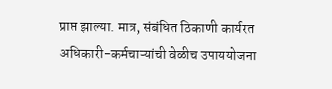प्राप्त झाल्या. मात्र, संबंधित ठिकाणी कार्यरत अधिकारी-कर्मचाऱ्यांची वेळीच उपाययोजना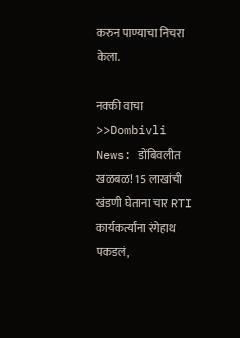करुन पाण्याचा निचरा केला.

नक्की वाचा >>Dombivli News: डोंबिवलीत खळबळ! 15 लाखांची खंडणी घेताना चार RTI कार्यकर्त्यांना रंगेहाथ पकडलं,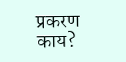प्रकरण काय?